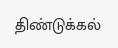திண்டுக்கல்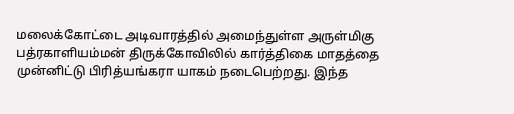மலைக்கோட்டை அடிவாரத்தில் அமைந்துள்ள அருள்மிகு பத்ரகாளியம்மன் திருக்கோவிலில் கார்த்திகை மாதத்தை முன்னிட்டு பிரித்யங்கரா யாகம் நடைபெற்றது. இந்த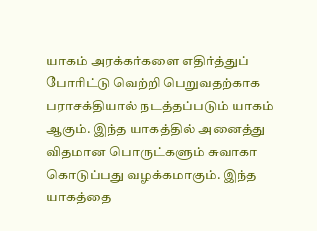யாகம் அரக்கர்களை எதிர்த்துப் போரிட்டு வெற்றி பெறுவதற்காக பராசக்தியால் நடத்தப்படும் யாகம் ஆகும். இந்த யாகத்தில் அனைத்து விதமான பொருட்களும் சுவாகா கொடுப்பது வழக்கமாகும். இந்த யாகத்தை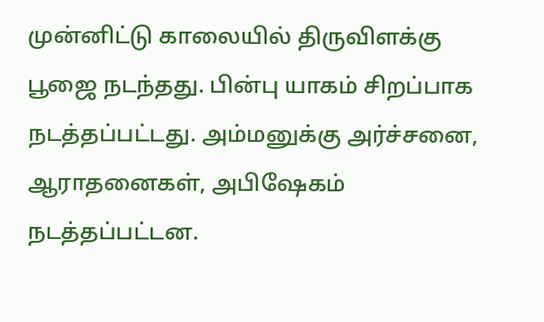முன்னிட்டு காலையில் திருவிளக்கு பூஜை நடந்தது. பின்பு யாகம் சிறப்பாக நடத்தப்பட்டது. அம்மனுக்கு அர்ச்சனை, ஆராதனைகள், அபிஷேகம் நடத்தப்பட்டன.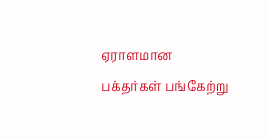ஏராளமான பக்தர்கள் பங்கேற்று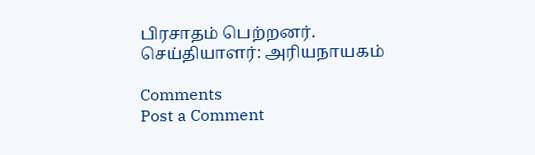பிரசாதம் பெற்றனர்.
செய்தியாளர்: அரியநாயகம்

Comments
Post a Comment